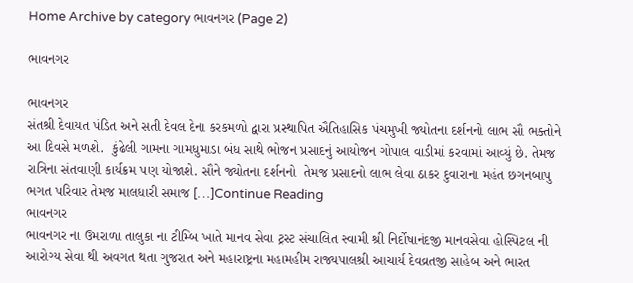Home Archive by category ભાવનગર (Page 2)

ભાવનગર

ભાવનગર
સંતશ્રી દેવાયત પંડિત અને સતી દેવલ દેના કરકમળો દ્વારા પ્રસ્થાપિત ઐતિહાસિક પંચમુખી જ્યોતના દર્શનનો લાભ સૌ ભક્તોને આ દિવસે મળશે.  કુંઢેલી ગામના ગામધુમાડા બંધ સાથે ભોજન પ્રસાદનું આયોજન ગોપાલ વાડીમાં કરવામાં આવ્યું છે. તેમજ રાત્રિના સંતવાણી કાર્યક્રમ પણ યોજાશે. સૌને જ્યોતના દર્શનનો  તેમજ પ્રસાદનો લાભ લેવા ઠાકર દુવારાના મહંત છગનબાપુ ભગત પરિવાર તેમજ માલધારી સમાજ […]Continue Reading
ભાવનગર
ભાવનગર ના ઉમરાળા તાલુકા ના ટીમ્બિ ખાતે માનવ સેવા ટ્રસ્ટ સંચાલિત સ્વામી શ્રી નિર્દોષાનંદજી માનવસેવા હોસ્પિટલ ની આરોગ્ય સેવા થી અવગત થતા ગુજરાત અને મહારાષ્ટ્રના મહામહીમ રાજ્યપાલશ્રી આચાર્ય દેવવ્રતજી સાહેબ અને ભારત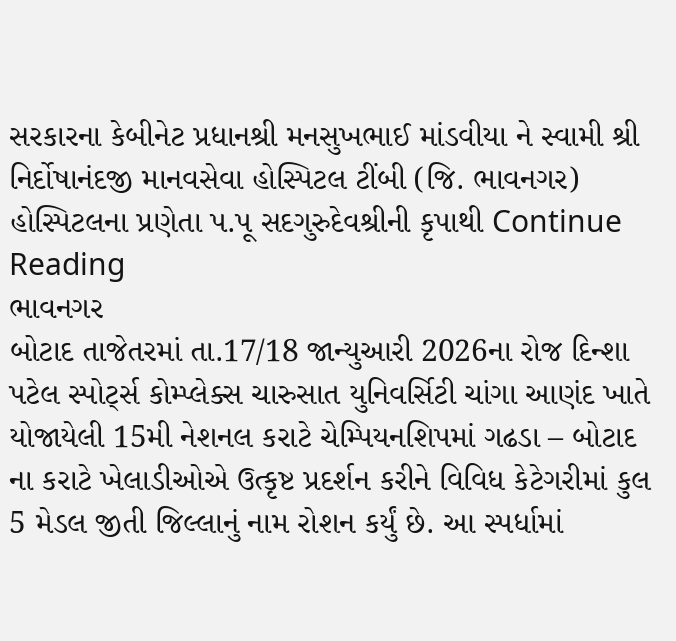સરકારના કેબીનેટ પ્રધાનશ્રી મનસુખભાઈ માંડવીયા ને સ્વામી શ્રી નિર્દોષાનંદજી માનવસેવા હોસ્પિટલ ટીંબી (જિ. ભાવનગર) હોસ્પિટલના પ્રણેતા પ.પૂ સદગુરુદેવશ્રીની કૃપાથી Continue Reading
ભાવનગર
બોટાદ તાજેતરમાં તા.17/18 જાન્યુઆરી 2026ના રોજ દિન્શા પટેલ સ્પોર્ટ્સ કોમ્પ્લેક્સ ચારુસાત યુનિવર્સિટી ચાંગા આણંદ ખાતે  યોજાયેલી 15મી નેશનલ કરાટે ચેમ્પિયનશિપમાં ગઢડા – બોટાદ ના કરાટે ખેલાડીઓએ ઉત્કૃષ્ટ પ્રદર્શન કરીને વિવિધ કેટેગરીમાં કુલ 5 મેડલ જીતી જિલ્લાનું નામ રોશન કર્યું છે. આ સ્પર્ધામાં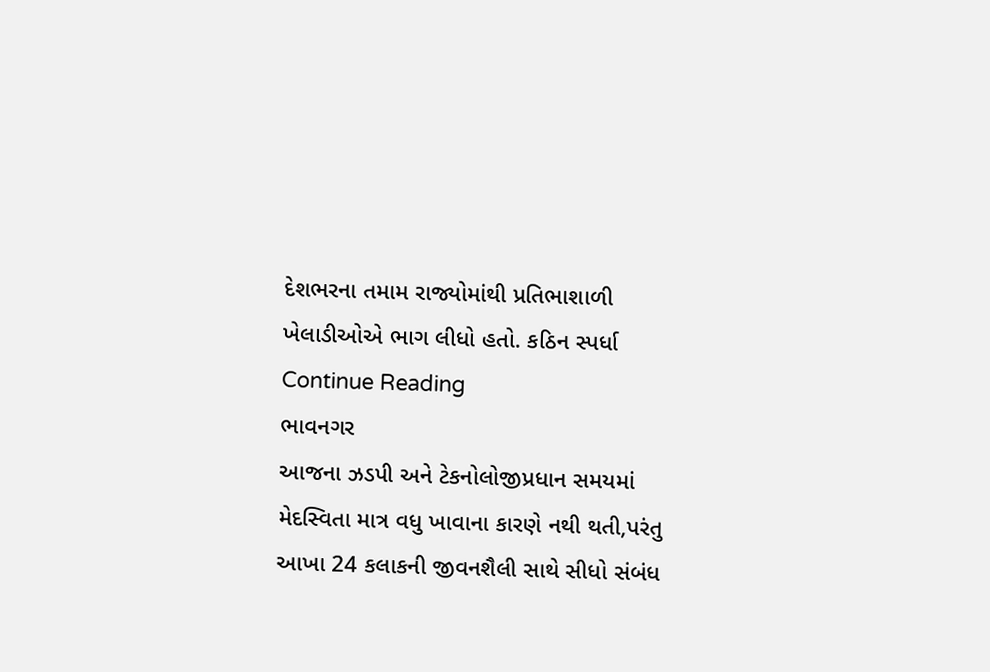દેશભરના તમામ રાજ્યોમાંથી પ્રતિભાશાળી ખેલાડીઓએ ભાગ લીધો હતો. કઠિન સ્પર્ધા Continue Reading
ભાવનગર
આજના ઝડપી અને ટેકનોલોજીપ્રધાન સમયમાં મેદસ્વિતા માત્ર વધુ ખાવાના કારણે નથી થતી,પરંતુ આખા 24 કલાકની જીવનશૈલી સાથે સીધો સંબંધ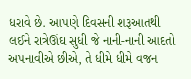ધરાવે છે. આપણે દિવસની શરૂઆતથી લઈને રાત્રેઊંઘ સુધી જે નાની-નાની આદતો અપનાવીએ છીએ, તે ધીમે ધીમે વજન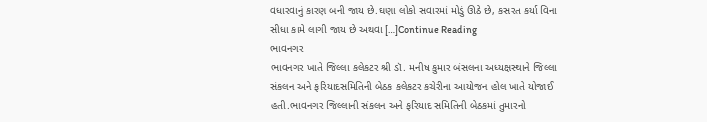વધારવાનું કારણ બની જાય છે.ઘણા લોકો સવારમાં મોડું ઊઠે છે, કસરત કર્યા વિના સીધા કામે લાગી જાય છે અથવા […]Continue Reading
ભાવનગર
ભાવનગર ખાતે જિલ્લા કલેકટર શ્રી ડૉ. મનીષ કુમાર બંસલના અધ્યક્ષસ્થાને જિલ્લા સંકલન અને ફરિયાદસમિતિની બેઠક કલેકટર કચેરીના આયોજન હોલ ખાતે યોજાઈ હતી.ભાવનગર જિલ્લાની સંકલન અને ફરિયાદ સમિતિની બેઠકમાં તુમારનો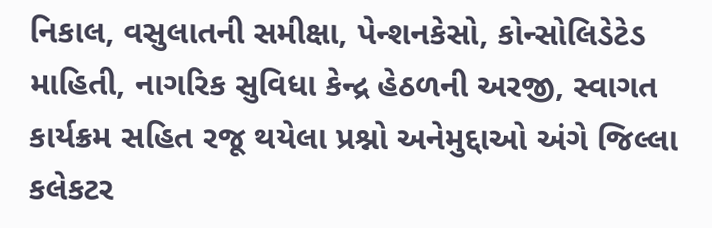નિકાલ, વસુલાતની સમીક્ષા, પેન્શનકેસો, કોન્સોલિડેટેડ માહિતી, નાગરિક સુવિધા કેન્દ્ર હેઠળની અરજી, સ્વાગત કાર્યક્રમ સહિત રજૂ થયેલા પ્રશ્નો અનેમુદ્દાઓ અંગે જિલ્લા કલેકટર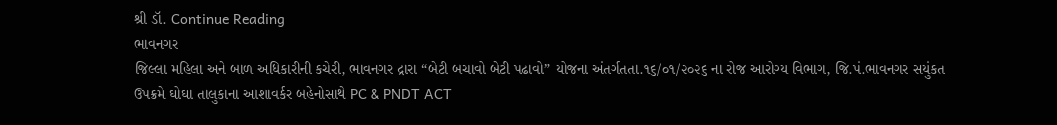શ્રી ડૉ. Continue Reading
ભાવનગર
જિલ્લા મહિલા અને બાળ અધિકારીની કચેરી, ભાવનગર દ્રારા “બેટી બચાવો બેટી પઢાવો” યોજના અંતર્ગતતા.૧૬/૦૧/૨૦૨૬ ના રોજ આરોગ્ય વિભાગ, જિ.પં.ભાવનગર સયુંકત ઉપક્રમે ઘોઘા તાલુકાના આશાવર્કર બહેનોસાથે PC & PNDT ACT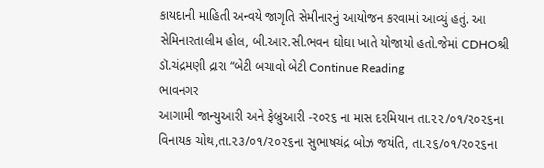કાયદાની માહિતી અન્વયે જાગૃતિ સેમીનારનું આયોજન કરવામાં આવ્યું હતું. આ સેમિનારતાલીમ હોલ, બી.આર.સી.ભવન ઘોઘા ખાતે યોજાયો હતો.જેમાં CDHOશ્રી ડૉ.ચંદ્રમણી દ્રારા “બેટી બચાવો બેટી Continue Reading
ભાવનગર
આગામી જાન્યુઆરી અને ફેબ્રુઆરી -ર૦ર૬ ના માસ દરમિયાન તા.૨૨/૦૧/૨૦૨૬ના વિનાયક ચોથ,તા.૨૩/૦૧/૨૦૨૬ના સુભાષચંદ્ર બોઝ જયંતિ, તા.૨૬/૦૧/૨૦૨૬ના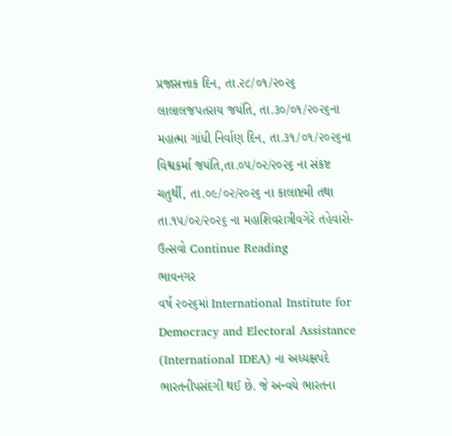પ્રજાસત્તાક દિન, તા.૨૮/૦૧/૨૦૨૬ લાલાલજપતરાય જયંતિ, તા.૩૦/૦૧/૨૦૨૬ના મહાત્મા ગાંધી નિર્વાણ દિન, તા.૩૧/૦૧/૨૦૨૬ના વિશ્વકર્મા જયંતિ,તા.૦૫/૦૨/૨૦૨૬ ના સંકષ્ટ ચતુર્થી, તા.૦૯/૦૨/૨૦૨૬ ના કાલાષ્ટમી તથા તા.૧૫/૦૨/૨૦૨૬ ના મહાશિવરાત્રીવગેરે તહેવારો-ઉત્સવો Continue Reading
ભાવનગર
વર્ષ ૨૦૨૬માં International Institute for Democracy and Electoral Assistance (International IDEA) ના અધ્યક્ષપદે ભારતનીપસંદગી થઈ છે. જે અન્વયે ભારતના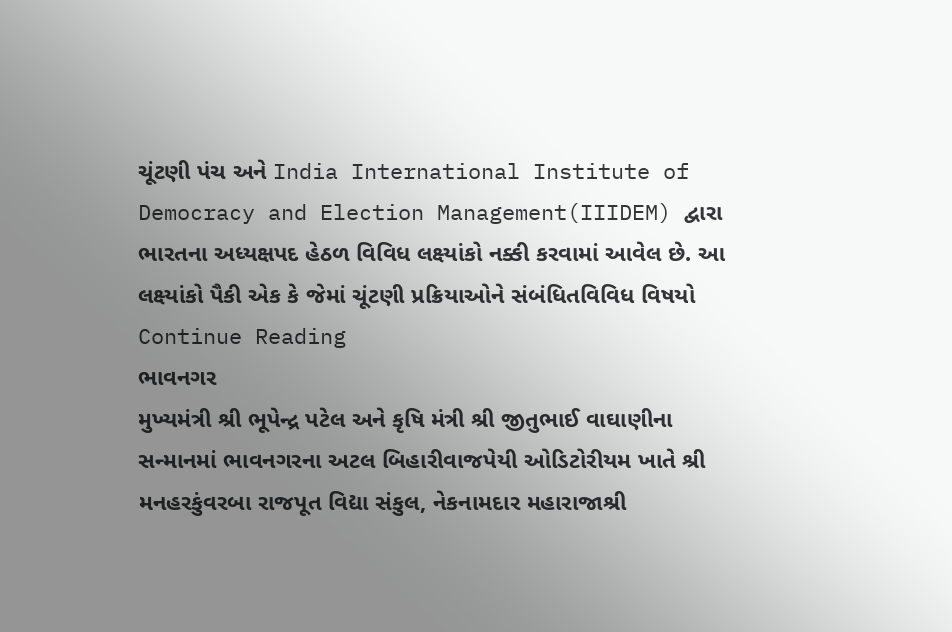ચૂંટણી પંચ અને India International Institute of Democracy and Election Management(IIIDEM) દ્વારા ભારતના અધ્યક્ષપદ હેઠળ વિવિધ લક્ષ્યાંકો નક્કી કરવામાં આવેલ છે. આ લક્ષ્યાંકો પૈકી એક કે જેમાં ચૂંટણી પ્રક્રિયાઓને સંબંધિતવિવિધ વિષયો Continue Reading
ભાવનગર
મુખ્યમંત્રી શ્રી ભૂપેન્દ્ર પટેલ અને કૃષિ મંત્રી શ્રી જીતુભાઈ વાઘાણીના સન્માનમાં ભાવનગરના અટલ બિહારીવાજપેયી ઓડિટોરીયમ ખાતે શ્રી મનહરકુંવરબા રાજપૂત વિદ્યા સંકુલ, નેકનામદાર મહારાજાશ્રી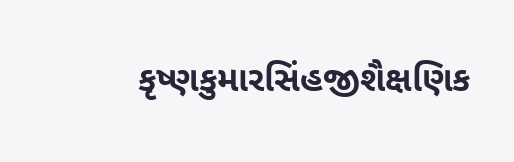કૃષ્ણકુમારસિંહજીશૈક્ષણિક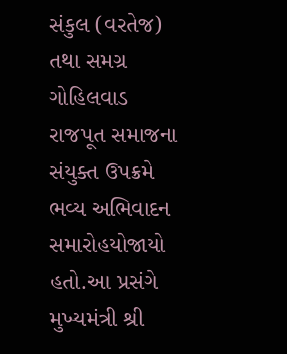સંકુલ (વરતેજ) તથા સમગ્ર ગોહિલવાડ રાજપૂત સમાજના સંયુક્ત ઉપક્રમે ભવ્ય અભિવાદન સમારોહયોજાયો હતો.આ પ્રસંગે મુખ્યમંત્રી શ્રી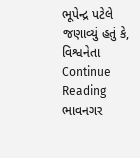ભૂપેન્દ્ર પટેલે જણાવ્યું હતું કે, વિશ્વનેતા Continue Reading
ભાવનગર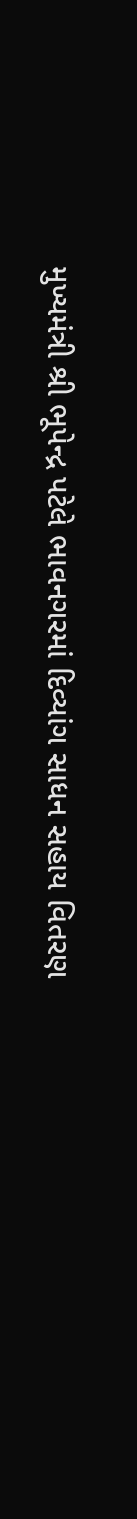મુખ્યમંત્રી શ્રી ભૂપેન્દ્ર પટેલે ભાવનગરમાં દિવ્યાંગ સાધન સહાય વિતરણ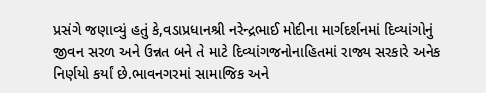પ્રસંગે જણાવ્યું હતું કે,વડાપ્રધાનશ્રી નરેન્દ્રભાઈ મોદીના માર્ગદર્શનમાં દિવ્યાંગોનું જીવન સરળ અને ઉન્નત બને તે માટે દિવ્યાંગજનોનાહિતમાં રાજ્ય સરકારે અનેક નિર્ણયો કર્યાં છે.ભાવનગરમાં સામાજિક અને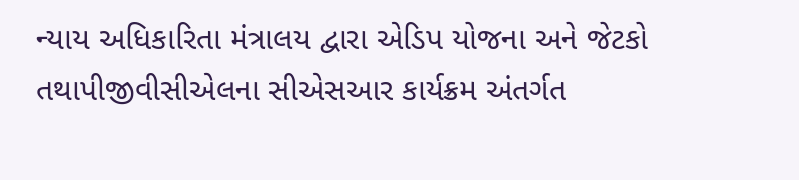ન્યાય અધિકારિતા મંત્રાલય દ્વારા એડિપ યોજના અને જેટકો તથાપીજીવીસીએલના સીએસઆર કાર્યક્રમ અંતર્ગત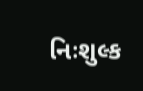નિઃશુલ્ક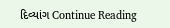દિવ્યાંગ Continue Reading